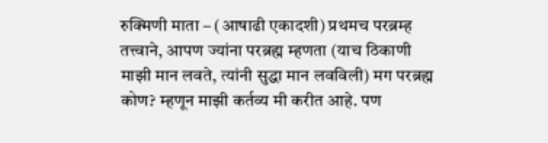रुक्मिणी माता – (आषाढी एकादशी) प्रथमच परब्रम्ह तत्त्वाने, आपण ज्यांना परब्रह्म म्हणता (याच ठिकाणी माझी मान लवते, त्यांनी सुद्धा मान लवविली) मग परब्रह्म कोण? म्हणून माझी कर्तव्य मी करीत आहे. पण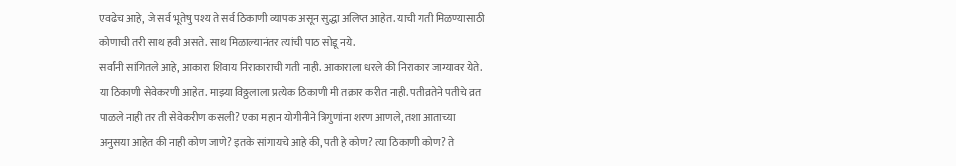एवढेच आहे, जे सर्व भूतेषु पश्य ते सर्व ठिकाणी व्यापक असून सुद्धा अलिप्त आहेत. याची गती मिळण्यासाठी कोणाची तरी साथ हवी असते. साथ मिळाल्यानंतर त्यांची पाठ सोडू नये.
सर्वांनी सांगितले आहे, आकारा शिवाय निराकाराची गती नाही. आकाराला धरले की निराकार जाग्यावर येते.
या ठिकाणी सेवेकरणी आहेत. माझ्या विठ्ठलाला प्रत्येक ठिकाणी मी तक्रार करीत नाही. पतीव्रतेने पतीचे व्रत पाळले नाही तर ती सेवेकरीण कसली? एका महान योगीनीने त्रिगुणांना शरण आणले, तशा आताच्या अनुसया आहेत की नाही कोण जाणे? इतके सांगायचे आहे की, पती हे कोण? त्या ठिकाणी कोण? ते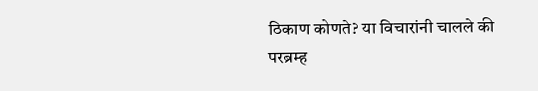ठिकाण कोणते? या विचारांनी चालले की परब्रम्ह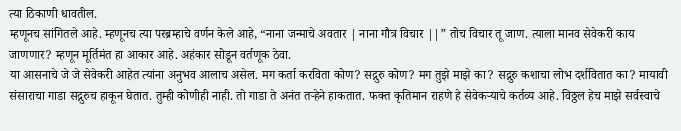त्या ठिकाणी धावतील.
म्हणूनच सांगितले आहे. म्हणूनच त्या परब्रम्हाचे वर्णन केले आहे, “नाना जन्माचे अवतार | नाना गौत्र विचार ||” तोच विचार तू जाण. त्याला मानव सेवेकरी काय जाणणार? म्हणून मूर्तिमंत हा आकार आहे. अहंकार सोडून वर्तणूक ठेवा.
या आसनाचे जे जे सेवेकरी आहेत त्यांना अनुभव आलाच असेल. मग कर्ता करविता कोण? सद्गुरु कोण? मग तुझे माझे का? सद्गुरु कशाचा लोभ दर्शवितात का? मायावी संसाराचा गाडा सद्गुरुच हाकून घेतात. तुम्ही कोणीही नाही. तो गाडा ते अनंत तऱ्हेने हाकतात. फक्त कृतिमान राहणे हे सेवेकऱ्याचे कर्तव्य आहे. विठ्ठल हेच माझे सर्वस्वाचे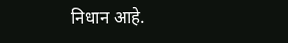निधान आहे.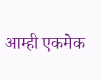आम्ही एकमेक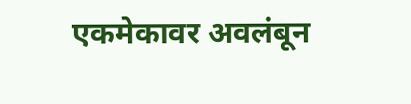एकमेकावर अवलंबून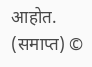आहोत. (समाप्त) ©